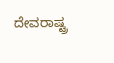ದೇವರಾಷ್ಟ್ರ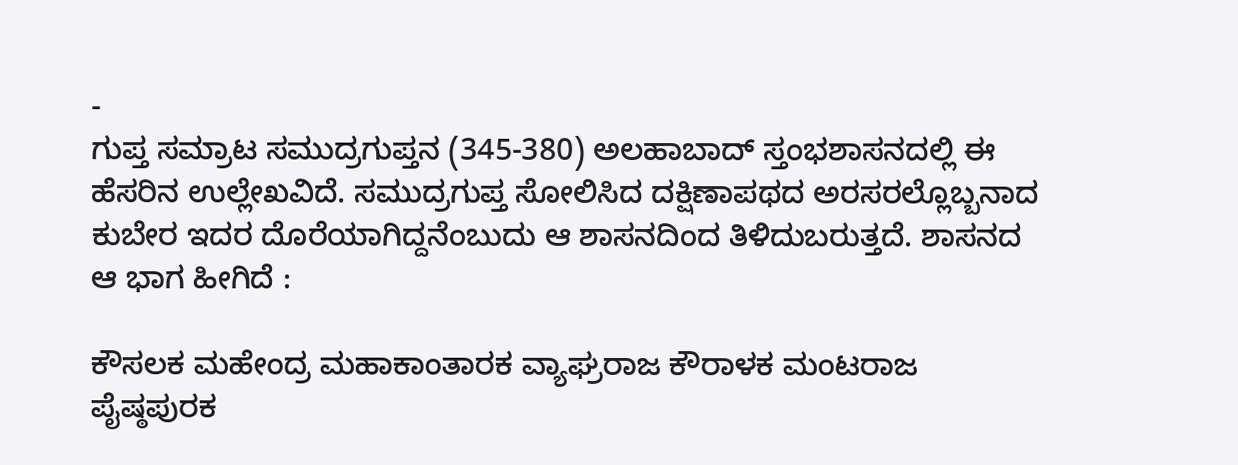-
ಗುಪ್ತ ಸಮ್ರಾಟ ಸಮುದ್ರಗುಪ್ತನ (345-380) ಅಲಹಾಬಾದ್ ಸ್ತಂಭಶಾಸನದಲ್ಲಿ ಈ ಹೆಸರಿನ ಉಲ್ಲೇಖವಿದೆ. ಸಮುದ್ರಗುಪ್ತ ಸೋಲಿಸಿದ ದಕ್ಷಿಣಾಪಥದ ಅರಸರಲ್ಲೊಬ್ಬನಾದ ಕುಬೇರ ಇದರ ದೊರೆಯಾಗಿದ್ದನೆಂಬುದು ಆ ಶಾಸನದಿಂದ ತಿಳಿದುಬರುತ್ತದೆ. ಶಾಸನದ ಆ ಭಾಗ ಹೀಗಿದೆ :

ಕೌಸಲಕ ಮಹೇಂದ್ರ ಮಹಾಕಾಂತಾರಕ ವ್ಯಾಘ್ರರಾಜ ಕೌರಾಳಕ ಮಂಟರಾಜ ಪೈಷ್ಠಪುರಕ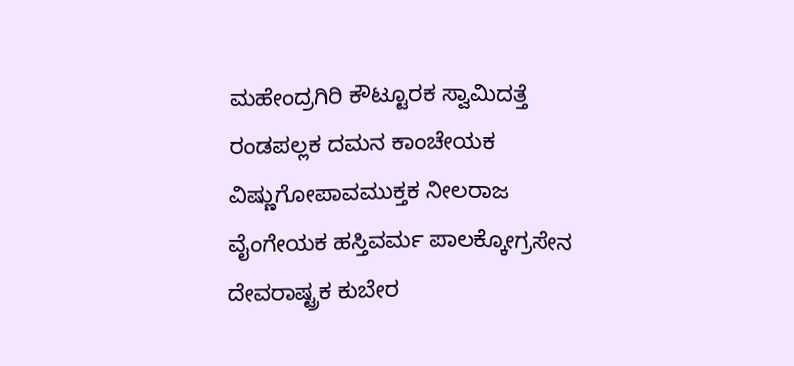ಮಹೇಂದ್ರಗಿರಿ ಕೌಟ್ಟೂರಕ ಸ್ವಾಮಿದತ್ತೆ ರಂಡಪಲ್ಲಕ ದಮನ ಕಾಂಚೇಯಕ ವಿಷ್ಣುಗೋಪಾವಮುಕ್ತಕ ನೀಲರಾಜ ವೈಂಗೇಯಕ ಹಸ್ತಿವರ್ಮ ಪಾಲಕ್ಕೋಗ್ರಸೇನ ದೇವರಾಷ್ಟ್ರಕ ಕುಬೇರ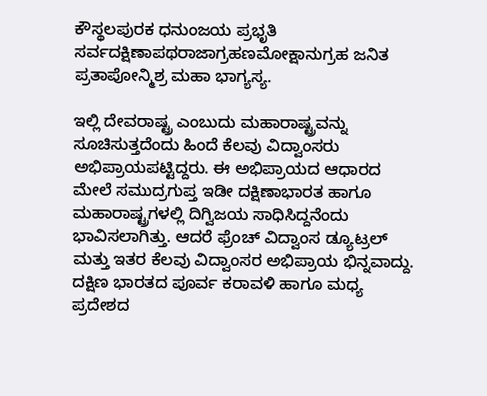ಕೌಸ್ಥಲಪುರಕ ಧನುಂಜಯ ಪ್ರಭೃತಿ
ಸರ್ವದಕ್ಷಿಣಾಪಥರಾಜಾಗ್ರಹಣಮೋಕ್ಷಾನುಗ್ರಹ ಜನಿತ ಪ್ರತಾಪೋನ್ಮಿಶ್ರ ಮಹಾ ಭಾಗ್ಯಸ್ಯ.

ಇಲ್ಲಿ ದೇವರಾಷ್ಟ್ರ ಎಂಬುದು ಮಹಾರಾಷ್ಟ್ರವನ್ನು ಸೂಚಿಸುತ್ತದೆಂದು ಹಿಂದೆ ಕೆಲವು ವಿದ್ವಾಂಸರು ಅಭಿಪ್ರಾಯಪಟ್ಟಿದ್ದರು. ಈ ಅಭಿಪ್ರಾಯದ ಆಧಾರದ ಮೇಲೆ ಸಮುದ್ರಗುಪ್ತ ಇಡೀ ದಕ್ಷಿಣಾಭಾರತ ಹಾಗೂ ಮಹಾರಾಷ್ಟ್ರಗಳಲ್ಲಿ ದಿಗ್ವಿಜಯ ಸಾಧಿಸಿದ್ದನೆಂದು ಭಾವಿಸಲಾಗಿತ್ತು. ಆದರೆ ಫ್ರೆಂಚ್ ವಿದ್ವಾಂಸ ಡ್ಯೂಟ್ರಲ್ ಮತ್ತು ಇತರ ಕೆಲವು ವಿದ್ವಾಂಸರ ಅಭಿಪ್ರಾಯ ಭಿನ್ನವಾದ್ದು. ದಕ್ಷಿಣ ಭಾರತದ ಪೂರ್ವ ಕರಾವಳಿ ಹಾಗೂ ಮಧ್ಯ ಪ್ರದೇಶದ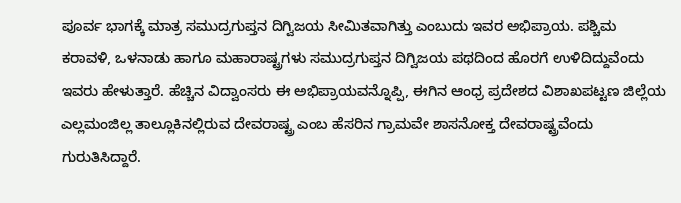ಪೂರ್ವ ಭಾಗಕ್ಕೆ ಮಾತ್ರ ಸಮುದ್ರಗುಪ್ತನ ದಿಗ್ವಿಜಯ ಸೀಮಿತವಾಗಿತ್ತು ಎಂಬುದು ಇವರ ಅಭಿಪ್ರಾಯ. ಪಶ್ಚಿಮ ಕರಾವಳಿ, ಒಳನಾಡು ಹಾಗೂ ಮಹಾರಾಷ್ಟ್ರಗಳು ಸಮುದ್ರಗುಪ್ತನ ದಿಗ್ವಿಜಯ ಪಥದಿಂದ ಹೊರಗೆ ಉಳಿದಿದ್ದುವೆಂದು ಇವರು ಹೇಳುತ್ತಾರೆ. ಹೆಚ್ಚಿನ ವಿದ್ವಾಂಸರು ಈ ಅಭಿಪ್ರಾಯವನ್ನೊಪ್ಪಿ, ಈಗಿನ ಆಂಧ್ರ ಪ್ರದೇಶದ ವಿಶಾಖಪಟ್ಟಣ ಜಿಲ್ಲೆಯ ಎಲ್ಲಮಂಜಿಲ್ಲ ತಾಲ್ಲೂಕಿನಲ್ಲಿರುವ ದೇವರಾಷ್ಟ್ರ ಎಂಬ ಹೆಸರಿನ ಗ್ರಾಮವೇ ಶಾಸನೋಕ್ತ ದೇವರಾಷ್ಟ್ರವೆಂದು ಗುರುತಿಸಿದ್ದಾರೆ.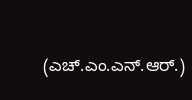(ಎಚ್.ಎಂ.ಎನ್.ಆರ್.)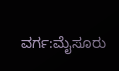ವರ್ಗ:ಮೈಸೂರು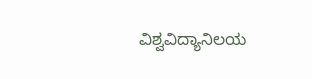ವಿಶ್ವವಿದ್ಯಾನಿಲಯ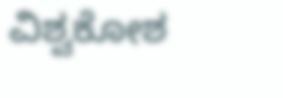ವಿಶ್ವಕೋಶ